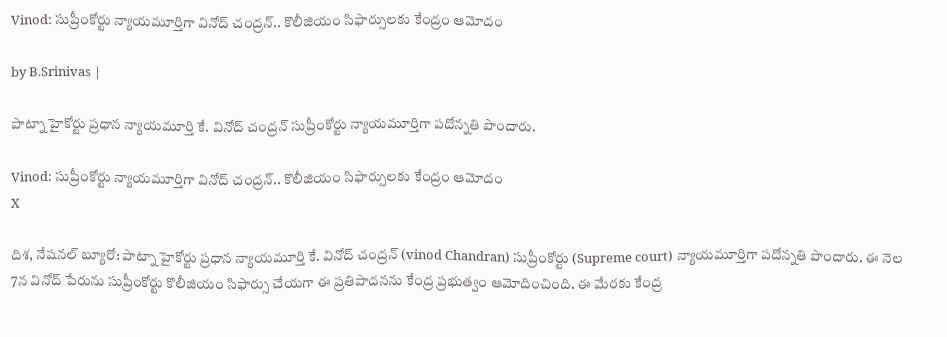Vinod: సుప్రీంకోర్టు న్యాయమూర్తిగా వినోద్ చంద్రన్.. కొలీజియం సిఫార్సులకు కేంద్రం ఆమోదం

by B.Srinivas |

పాట్నా హైకోర్టు ప్రధాన న్యాయమూర్తి కే. వినోద్ చంద్రన్ సుప్రీంకోర్టు న్యాయమూర్తిగా పదోన్నతి పొందారు.

Vinod: సుప్రీంకోర్టు న్యాయమూర్తిగా వినోద్ చంద్రన్.. కొలీజియం సిఫార్సులకు కేంద్రం ఆమోదం
X

దిశ, నేషనల్ బ్యూరో: పాట్నా హైకోర్టు ప్రధాన న్యాయమూర్తి కే. వినోద్ చంద్రన్ (vinod Chandran) సుప్రీంకోర్టు (Supreme court) న్యాయమూర్తిగా పదోన్నతి పొందారు. ఈ నెల 7న వినోద్ పేరును సుప్రీంకోర్టు కొలీజియం సిఫార్సు చేయగా ఈ ప్రతిపాదనను కేంద్ర ప్రభుత్వం ఆమోదించింది. ఈ మేరకు కేంద్ర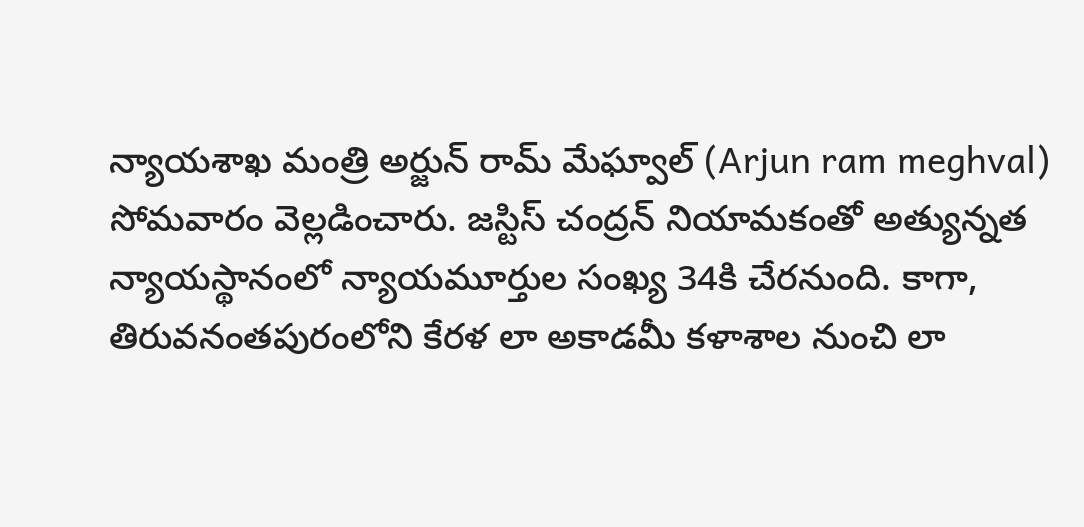న్యాయశాఖ మంత్రి అర్జున్ రామ్ మేఘ్వాల్ (Arjun ram meghval) సోమవారం వెల్లడించారు. జస్టిస్ చంద్రన్ నియామకంతో అత్యున్నత న్యాయస్థానంలో న్యాయమూర్తుల సంఖ్య 34కి చేరనుంది. కాగా, తిరువనంతపురంలోని కేరళ లా అకాడమీ కళాశాల నుంచి లా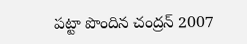పట్టా పొందిన చంద్రన్ 2007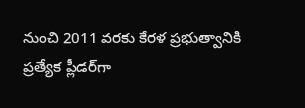నుంచి 2011 వరకు కేరళ ప్రభుత్వానికి ప్రత్యేక ప్లీడర్‌గా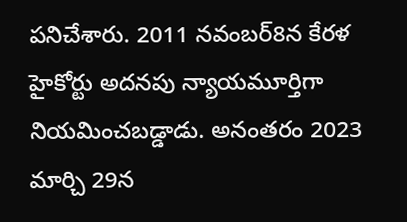పనిచేశారు. 2011 నవంబర్8న కేరళ హైకోర్టు అదనపు న్యాయమూర్తిగా నియమించబడ్డాడు. అనంతరం 2023 మార్చి 29న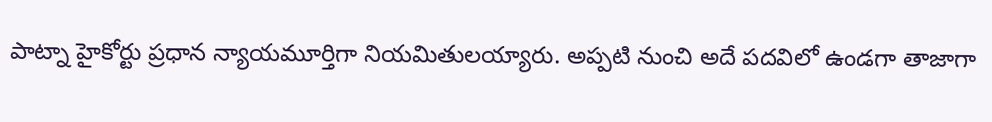పాట్నా హైకోర్టు ప్రధాన న్యాయమూర్తిగా నియమితులయ్యారు. అప్పటి నుంచి అదే పదవిలో ఉండగా తాజాగా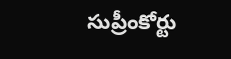సుప్రీంకోర్టు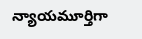న్యాయమూర్తిగా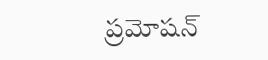ప్రమోషన్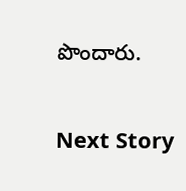పొందారు.

Next Story